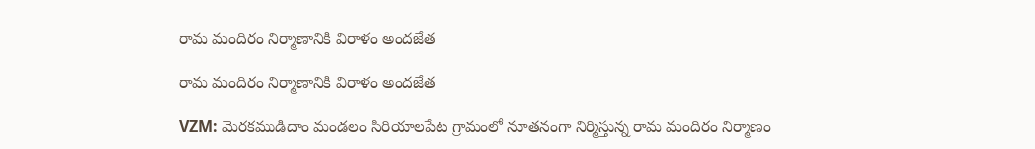రామ మందిరం నిర్మాణానికి విరాళం అందజేత

రామ మందిరం నిర్మాణానికి విరాళం అందజేత

VZM: మెరకముడిదాం మండలం సిరియాలపేట గ్రామంలో నూతనంగా నిర్మిస్తున్న రామ మందిరం నిర్మాణం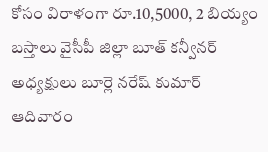కోసం విరాళంగా రూ.10,5000, 2 బియ్యం బస్తాలు వైసీపీ జిల్లా బూత్ కన్వీనర్ అధ్యక్షులు బూర్లె నరేష్ కుమార్ ఆదివారం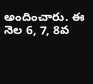అందించారు. ఈ నెల 6, 7, 8వ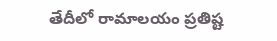తేదీలో రామాలయం ప్రతిష్ట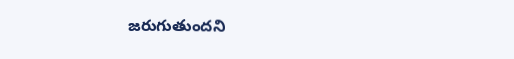జరుగుతుందని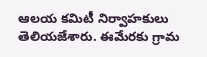ఆలయ కమిటీ నిర్వాహకులు తెలియజేశారు. ఈమేరకు గ్రామ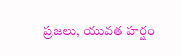ప్రజలు, యువత హర్షం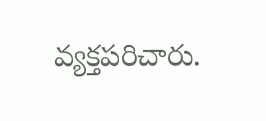వ్యక్తపరిచారు.